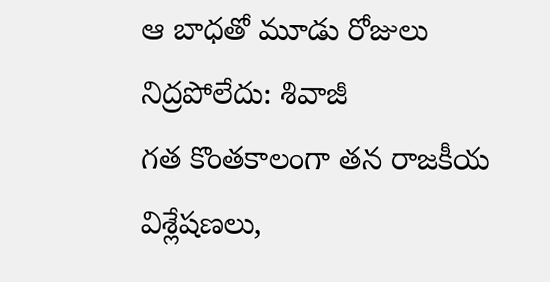ఆ బాధతో మూడు రోజులు నిద్రపోలేదు: శివాజీ
గత కొంతకాలంగా తన రాజకీయ విశ్లేషణలు,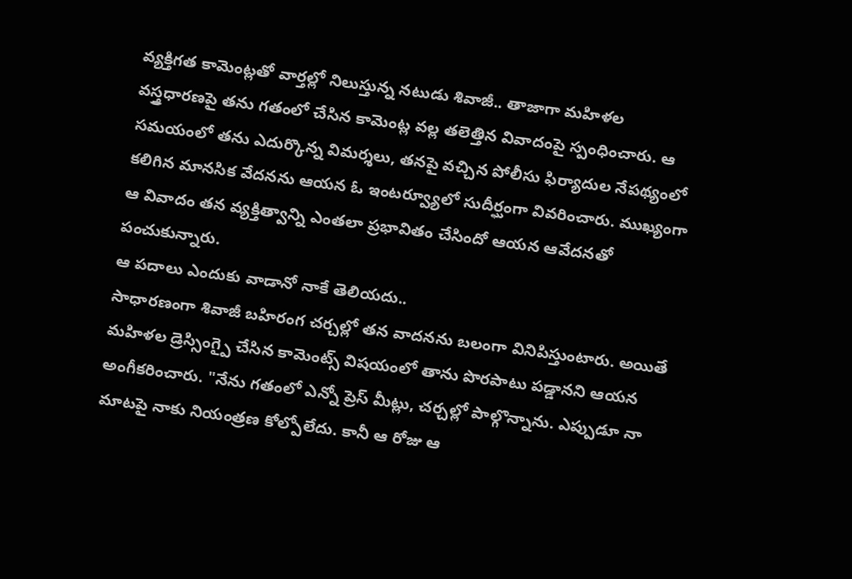వ్యక్తిగత కామెంట్లతో వార్తల్లో నిలుస్తున్న నటుడు శివాజీ.. తాజాగా మహిళల వస్త్రధారణపై తను గతంలో చేసిన కామెంట్ల వల్ల తలెత్తిన వివాదంపై స్పంధించారు. ఆ సమయంలో తను ఎదుర్కొన్న విమర్శలు, తనపై వచ్చిన పోలీసు ఫిర్యాదుల నేపథ్యంలో కలిగిన మానసిక వేదనను ఆయన ఓ ఇంటర్వ్యూలో సుదీర్ఘంగా వివరించారు. ముఖ్యంగా ఆ వివాదం తన వ్యక్తిత్వాన్ని ఎంతలా ప్రభావితం చేసిందో ఆయన ఆవేదనతో పంచుకున్నారు.
ఆ పదాలు ఎందుకు వాడానో నాకే తెలియదు..
సాధారణంగా శివాజీ బహిరంగ చర్చల్లో తన వాదనను బలంగా వినిపిస్తుంటారు. అయితే మహిళల డ్రెస్సింగ్పై చేసిన కామెంట్స్ విషయంలో తాను పొరపాటు పడ్డానని ఆయన అంగీకరించారు. "నేను గతంలో ఎన్నో ప్రెస్ మీట్లు, చర్చల్లో పాల్గొన్నాను. ఎప్పుడూ నా మాటపై నాకు నియంత్రణ కోల్పోలేదు. కానీ ఆ రోజు ఆ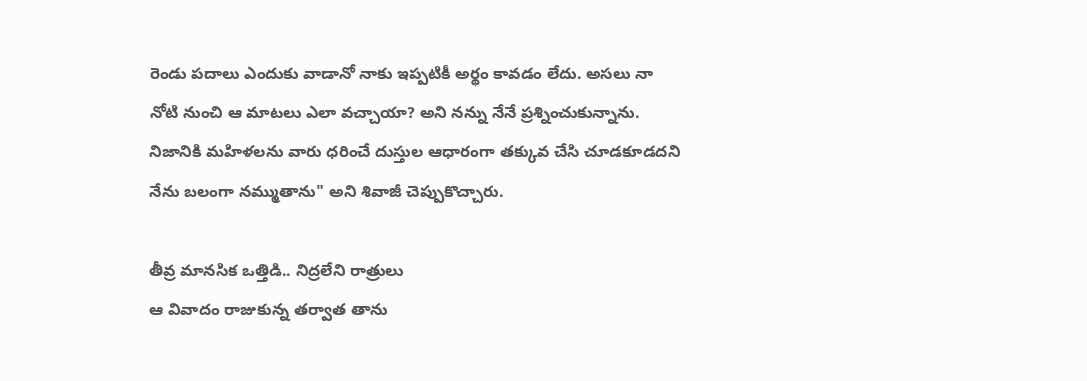రెండు పదాలు ఎందుకు వాడానో నాకు ఇప్పటికీ అర్థం కావడం లేదు. అసలు నా నోటి నుంచి ఆ మాటలు ఎలా వచ్చాయా? అని నన్ను నేనే ప్రశ్నించుకున్నాను. నిజానికి మహిళలను వారు ధరించే దుస్తుల ఆధారంగా తక్కువ చేసి చూడకూడదని నేను బలంగా నమ్ముతాను" అని శివాజీ చెప్పుకొచ్చారు.

తీవ్ర మానసిక ఒత్తిడి.. నిద్రలేని రాత్రులు
ఆ వివాదం రాజుకున్న తర్వాత తాను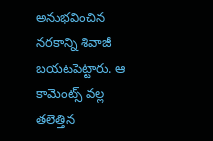అనుభవించిన నరకాన్ని శివాజీ బయటపెట్టారు. ఆ కామెంట్స్ వల్ల తలెత్తిన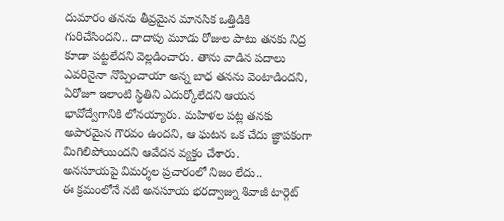దుమారం తనను తీవ్రమైన మానసిక ఒత్తిడికి గురిచేసిందని.. దాదాపు మూడు రోజుల పాటు తనకు నిద్ర కూడా పట్టలేదని వెల్లడించారు. తాను వాడిన పదాలు ఎవరినైనా నొప్పించాయా అన్న బాధ తనను వెంటాడిందని, ఏరోజూ ఇలాంటి స్థితిని ఎదుర్కోలేదని ఆయన భావోద్వేగానికి లోనయ్యారు. మహిళల పట్ల తనకు అపారమైన గౌరవం ఉందని, ఆ ఘటన ఒక చేదు జ్ఞాపకంగా మిగిలిపోయిందని ఆవేదన వ్యక్తం చేశారు.
అనసూయపై విమర్శల ప్రచారంలో నిజం లేదు..
ఈ క్రమంలోనే నటి అనసూయ భరద్వాజ్ను శివాజీ టార్గెట్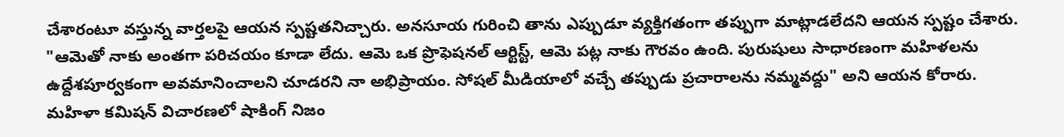చేశారంటూ వస్తున్న వార్తలపై ఆయన స్పష్టతనిచ్చారు. అనసూయ గురించి తాను ఎప్పుడూ వ్యక్తిగతంగా తప్పుగా మాట్లాడలేదని ఆయన స్పష్టం చేశారు. "ఆమెతో నాకు అంతగా పరిచయం కూడా లేదు. ఆమె ఒక ప్రొఫెషనల్ ఆర్టిస్ట్, ఆమె పట్ల నాకు గౌరవం ఉంది. పురుషులు సాధారణంగా మహిళలను ఉద్దేశపూర్వకంగా అవమానించాలని చూడరని నా అభిప్రాయం. సోషల్ మీడియాలో వచ్చే తప్పుడు ప్రచారాలను నమ్మవద్దు" అని ఆయన కోరారు.
మహిళా కమిషన్ విచారణలో షాకింగ్ నిజం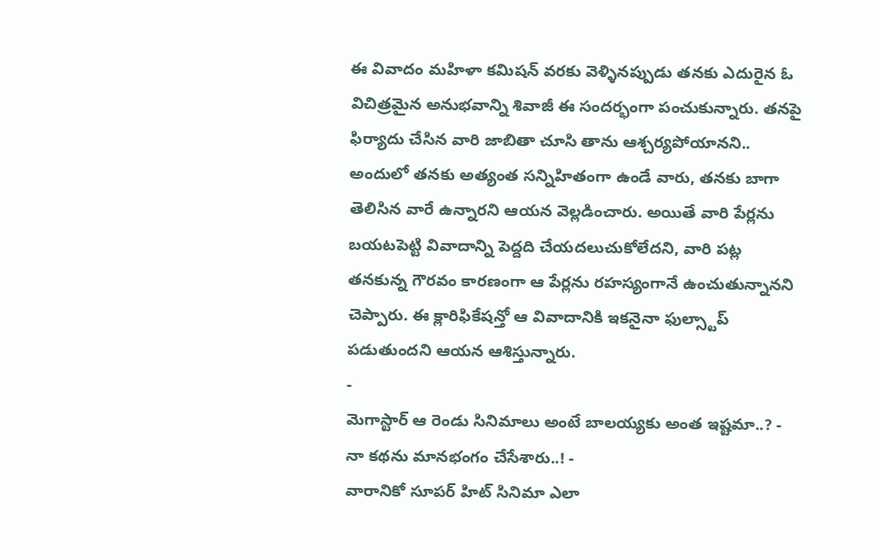ఈ వివాదం మహిళా కమిషన్ వరకు వెళ్ళినప్పుడు తనకు ఎదురైన ఓ విచిత్రమైన అనుభవాన్ని శివాజీ ఈ సందర్భంగా పంచుకున్నారు. తనపై ఫిర్యాదు చేసిన వారి జాబితా చూసి తాను ఆశ్చర్యపోయానని.. అందులో తనకు అత్యంత సన్నిహితంగా ఉండే వారు, తనకు బాగా తెలిసిన వారే ఉన్నారని ఆయన వెల్లడించారు. అయితే వారి పేర్లను బయటపెట్టి వివాదాన్ని పెద్దది చేయదలుచుకోలేదని, వారి పట్ల తనకున్న గౌరవం కారణంగా ఆ పేర్లను రహస్యంగానే ఉంచుతున్నానని చెప్పారు. ఈ క్లారిఫికేషన్తో ఆ వివాదానికి ఇకనైనా ఫుల్స్టాప్ పడుతుందని ఆయన ఆశిస్తున్నారు.
-
మెగాస్టార్ ఆ రెండు సినిమాలు అంటే బాలయ్యకు అంత ఇష్టమా..? -
నా కథను మానభంగం చేసేశారు..! -
వారానికో సూపర్ హిట్ సినిమా ఎలా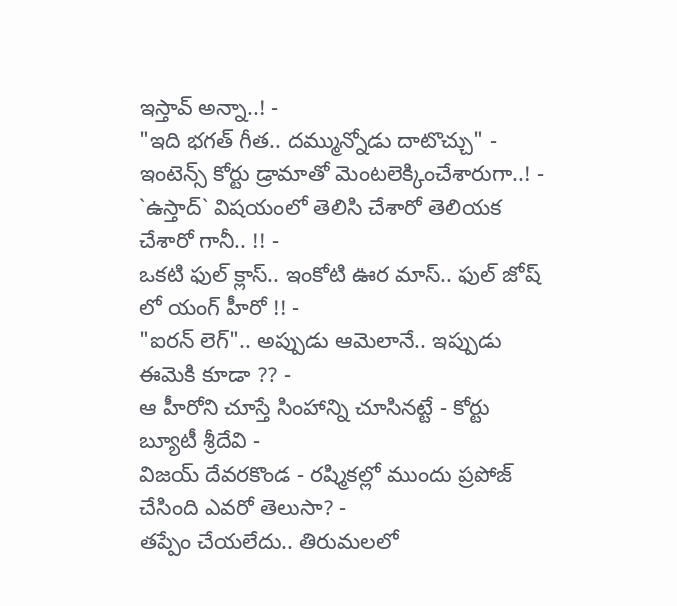ఇస్తావ్ అన్నా..! -
"ఇది భగత్ గీత.. దమ్మున్నోడు దాటొచ్చు" -
ఇంటెన్స్ కోర్టు డ్రామాతో మెంటలెక్కించేశారుగా..! -
`ఉస్తాద్` విషయంలో తెలిసి చేశారో తెలియక చేశారో గానీ.. !! -
ఒకటి ఫుల్ క్లాస్.. ఇంకోటి ఊర మాస్.. ఫుల్ జోష్ లో యంగ్ హీరో !! -
"ఐరన్ లెగ్".. అప్పుడు ఆమెలానే.. ఇప్పుడు ఈమెకి కూడా ?? -
ఆ హీరోని చూస్తే సింహాన్ని చూసినట్టే - కోర్టు బ్యూటీ శ్రీదేవి -
విజయ్ దేవరకొండ - రష్మికల్లో ముందు ప్రపోజ్ చేసింది ఎవరో తెలుసా? -
తప్పేం చేయలేదు.. తిరుమలలో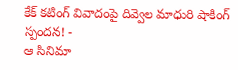కేక్ కటింగ్ వివాదంపై దివ్వెల మాధురి షాకింగ్ స్పందన! -
ఆ సినిమా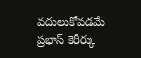వదులుకోవడమే ప్రభాస్ కెరీర్కు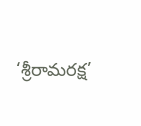‘శ్రీరామరక్ష’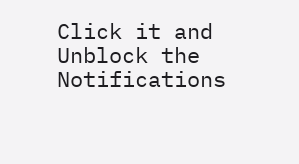Click it and Unblock the Notifications